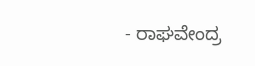- ರಾಘವೇಂದ್ರ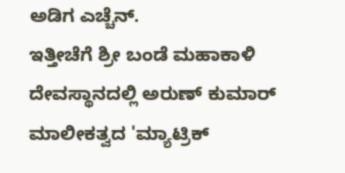ಅಡಿಗ ಎಚ್ಚೆನ್.
ಇತ್ತೀಚೆಗೆ ಶ್ರೀ ಬಂಡೆ ಮಹಾಕಾಳಿ ದೇವಸ್ಥಾನದಲ್ಲಿ ಅರುಣ್ ಕುಮಾರ್ ಮಾಲೀಕತ್ವದ 'ಮ್ಯಾಟ್ರಿಕ್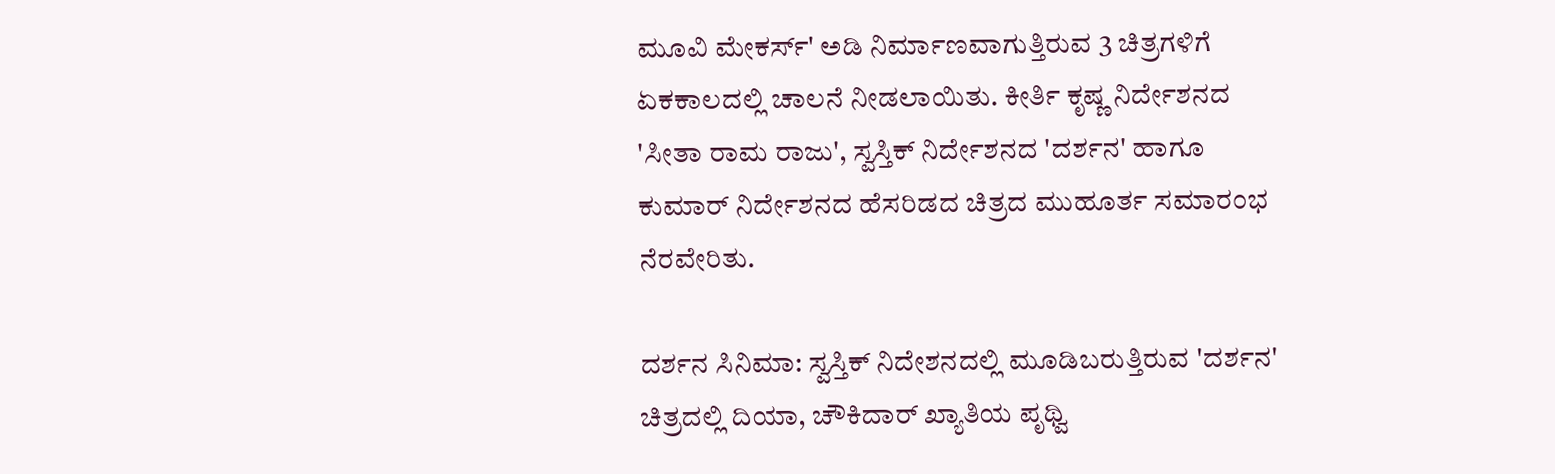ಮೂವಿ ಮೇಕರ್ಸ್' ಅಡಿ ನಿರ್ಮಾಣವಾಗುತ್ತಿರುವ 3 ಚಿತ್ರಗಳಿಗೆ ಏಕಕಾಲದಲ್ಲಿ ಚಾಲನೆ ನೀಡಲಾಯಿತು. ಕೀರ್ತಿ ಕೃಷ್ಣ ನಿರ್ದೇಶನದ 'ಸೀತಾ ರಾಮ ರಾಜು', ಸ್ವಸ್ತಿಕ್ ನಿರ್ದೇಶನದ 'ದರ್ಶನ' ಹಾಗೂ ಕುಮಾರ್ ನಿರ್ದೇಶನದ ಹೆಸರಿಡದ ಚಿತ್ರದ ಮುಹೂರ್ತ ಸಮಾರಂಭ ನೆರವೇರಿತು.

ದರ್ಶನ ಸಿನಿಮಾ: ಸ್ವಸ್ತಿಕ್ ನಿದೇಶನದಲ್ಲಿ ಮೂಡಿಬರುತ್ತಿರುವ 'ದರ್ಶನ' ಚಿತ್ರದಲ್ಲಿ ದಿಯಾ, ಚೌಕಿದಾರ್ ಖ್ಯಾತಿಯ ಪೃಥ್ವಿ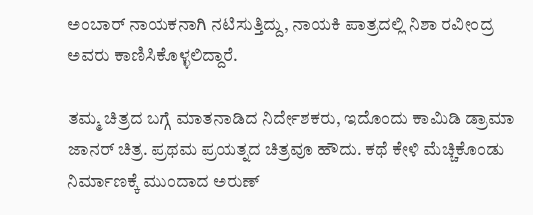ಅಂಬಾರ್ ನಾಯಕನಾಗಿ ನಟಿಸುತ್ತಿದ್ದು, ನಾಯಕಿ ಪಾತ್ರದಲ್ಲಿ ನಿಶಾ ರವೀಂದ್ರ ಅವರು ಕಾಣಿಸಿಕೊಳ್ಳಲಿದ್ದಾರೆ.

ತಮ್ಮ ಚಿತ್ರದ ಬಗ್ಗೆ ಮಾತನಾಡಿದ ನಿರ್ದೇಶಕರು, ಇದೊಂದು ಕಾಮಿಡಿ ಡ್ರಾಮಾ ಜಾನರ್ ಚಿತ್ರ. ಪ್ರಥಮ ಪ್ರಯತ್ನದ ಚಿತ್ರವೂ ಹೌದು. ಕಥೆ ಕೇಳಿ ಮೆಚ್ಚಿಕೊಂಡು ನಿರ್ಮಾಣಕ್ಕೆ ಮುಂದಾದ ಅರುಣ್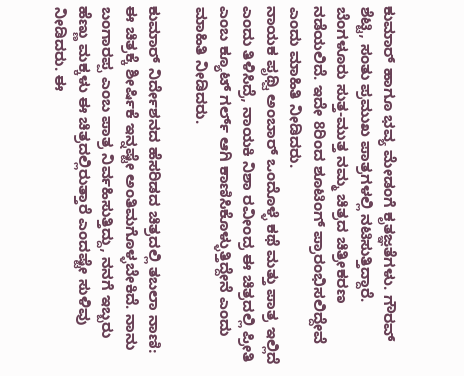ಕುಮಾರ್ ಹಾಗೂ ಭವ್ಯ ಮೇಡಂಗೆ ಕೃತಜ್ಞತೆಗಳು. ಗೌರವ್ ಶೆಟ್ಟಿ, ಸಂತು ಪ್ರಮುಖ ಪಾತ್ರಗಳಲ್ಲಿ ನಟಿಸುತ್ತಿದ್ದಾರೆ. ಬೆಂಗಳೂರು ಸುತ್ತ-ಮುತ್ತ ನಮ್ಮ ಚಿತ್ರದ ಚಿತ್ರೀಕರಣ ನಡೆಯಲಿದೆ. ಇದೇ 8ರಿಂದ ಶೂಟಿಂಗ್ ಪ್ರಾರಂಭಿಸಲಿದ್ದೇವೆ ಎಂದು ಮಾಹಿತಿ ನೀಡಿದರು.
ನಾಯಕ ಪೃಥ್ವಿ ಅಂಬಾರ್ ಒಂದೊಳ್ಳೆ ಕಥೆ ಮತ್ತು ಪಾತ್ರ ಇಲ್ಲಿದೆ ಎಂದು ತಿಳಿಸಿದ್ರೆ, ನಾಯಕಿ ನಿಶಾ ರವೀಂದ್ರ ಈ ಚಿತ್ರದಲ್ಲಿ ಪ್ರೀತಿ ಎಂಬ ಕ್ಯೂಟ್ ಗರ್ಲ್ ಆಗಿ ಕಾಣಿಸಿಕೊಳ್ಳುತ್ತಿದ್ದೇನೆ ಎಂದು ಮಾಹಿತಿ ನೀಡಿದರು.

ಕುಮಾರ್ ನಿರ್ದೇಶನದ ಹೆಸರಿಡದ ಚಿತ್ರದಲ್ಲಿ ತಬಲಾ ನಾಣಿ: ಈ ಚಿತ್ರಕ್ಕೆ ಶೀರ್ಷಿಕೆ ಇನ್ನಷ್ಟೇ ಅಂತಿಮಗೊಳ್ಳಬೇಕಿದೆ. ನಾನು ಬಂಗಾರಪ್ಪ ಎಂಬ ಪಾತ್ರ ನಿರ್ವಹಿಸುತ್ತಿದ್ದು, ನನಗೆ ಇಬ್ಬರು ಹೆಣ್ಣು ಮಕ್ಕಳು ಈ ಚಿತ್ರದಲ್ಲಿರುತ್ತಾರೆ ಎಂದಷ್ಟೇ ಸುಳಿವು ನೀಡಿದರು. ಈ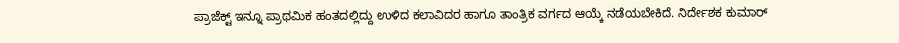ಪ್ರಾಜೆಕ್ಟ್ ಇನ್ನೂ ಪ್ರಾಥಮಿಕ ಹಂತದಲ್ಲಿದ್ದು ಉಳಿದ ಕಲಾವಿದರ ಹಾಗೂ ತಾಂತ್ರಿಕ ವರ್ಗದ ಆಯ್ಕೆ ನಡೆಯಬೇಕಿದೆ. ನಿರ್ದೇಶಕ ಕುಮಾರ್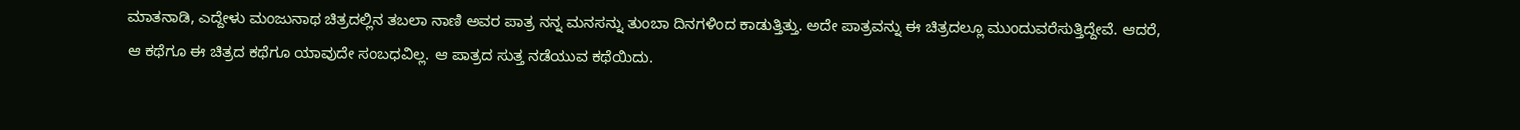ಮಾತನಾಡಿ, ಎದ್ದೇಳು ಮಂಜುನಾಥ ಚಿತ್ರದಲ್ಲಿನ ತಬಲಾ ನಾಣಿ ಅವರ ಪಾತ್ರ ನನ್ನ ಮನಸನ್ನು ತುಂಬಾ ದಿನಗಳಿಂದ ಕಾಡುತ್ತಿತ್ತು. ಅದೇ ಪಾತ್ರವನ್ನು ಈ ಚಿತ್ರದಲ್ಲೂ ಮುಂದುವರೆಸುತ್ತಿದ್ದೇವೆ. ಆದರೆ, ಆ ಕಥೆಗೂ ಈ ಚಿತ್ರದ ಕಥೆಗೂ ಯಾವುದೇ ಸಂಬಧವಿಲ್ಲ. ಆ ಪಾತ್ರದ ಸುತ್ತ ನಡೆಯುವ ಕಥೆಯಿದು.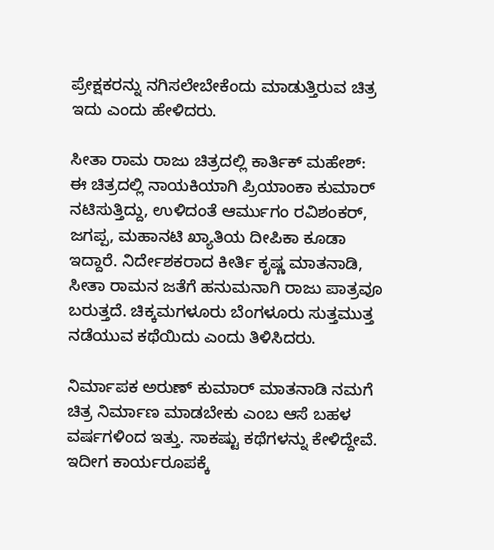ಪ್ರೇಕ್ಷಕರನ್ನು ನಗಿಸಲೇಬೇಕೆಂದು ಮಾಡುತ್ತಿರುವ ಚಿತ್ರ ಇದು ಎಂದು ಹೇಳಿದರು.

ಸೀತಾ ರಾಮ ರಾಜು ಚಿತ್ರದಲ್ಲಿ ಕಾರ್ತಿಕ್ ಮಹೇಶ್: ಈ ಚಿತ್ರದಲ್ಲಿ ನಾಯಕಿಯಾಗಿ ಪ್ರಿಯಾಂಕಾ ಕುಮಾರ್ ನಟಿಸುತ್ತಿದ್ದು, ಉಳಿದಂತೆ ಆರ್ಮುಗಂ ರವಿಶಂಕರ್, ಜಗಪ್ಪ, ಮಹಾನಟಿ ಖ್ಯಾತಿಯ ದೀಪಿಕಾ ಕೂಡಾ ಇದ್ದಾರೆ. ನಿರ್ದೇಶಕರಾದ ಕೀರ್ತಿ ಕೃಷ್ಣ ಮಾತನಾಡಿ, ಸೀತಾ ರಾಮನ ಜತೆಗೆ ಹನುಮನಾಗಿ ರಾಜು ಪಾತ್ರವೂ ಬರುತ್ತದೆ. ಚಿಕ್ಕಮಗಳೂರು ಬೆಂಗಳೂರು ಸುತ್ತಮುತ್ತ ನಡೆಯುವ ಕಥೆಯಿದು ಎಂದು ತಿಳಿಸಿದರು.

ನಿರ್ಮಾಪಕ ಅರುಣ್ ಕುಮಾರ್ ಮಾತನಾಡಿ ನಮಗೆ ಚಿತ್ರ ನಿರ್ಮಾಣ ಮಾಡಬೇಕು ಎಂಬ ಆಸೆ ಬಹಳ ವರ್ಷಗಳಿಂದ ಇತ್ತು. ಸಾಕಷ್ಟು ಕಥೆಗಳನ್ನು ಕೇಳಿದ್ದೇವೆ. ಇದೀಗ ಕಾರ್ಯರೂಪಕ್ಕೆ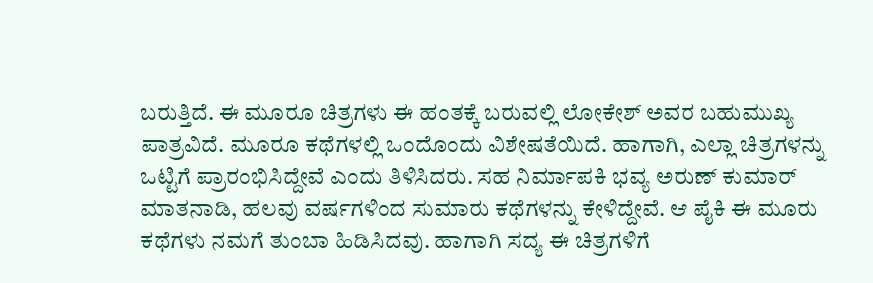ಬರುತ್ತಿದೆ. ಈ ಮೂರೂ ಚಿತ್ರಗಳು ಈ ಹಂತಕ್ಕೆ ಬರುವಲ್ಲಿ ಲೋಕೇಶ್ ಅವರ ಬಹುಮುಖ್ಯ ಪಾತ್ರವಿದೆ. ಮೂರೂ ಕಥೆಗಳಲ್ಲಿ ಒಂದೊಂದು ವಿಶೇಷತೆಯಿದೆ. ಹಾಗಾಗಿ, ಎಲ್ಲಾ ಚಿತ್ರಗಳನ್ನು ಒಟ್ಟಿಗೆ ಪ್ರಾರಂಭಿಸಿದ್ದೇವೆ ಎಂದು ತಿಳಿಸಿದರು. ಸಹ ನಿರ್ಮಾಪಕಿ ಭವ್ಯ ಅರುಣ್ ಕುಮಾರ್ ಮಾತನಾಡಿ, ಹಲವು ವರ್ಷಗಳಿಂದ ಸುಮಾರು ಕಥೆಗಳನ್ನು ಕೇಳಿದ್ದೇವೆ. ಆ ಪೈಕಿ ಈ ಮೂರು ಕಥೆಗಳು ನಮಗೆ ತುಂಬಾ ಹಿಡಿಸಿದವು. ಹಾಗಾಗಿ ಸದ್ಯ ಈ ಚಿತ್ರಗಳಿಗೆ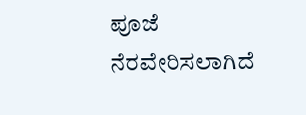ಪೂಜೆ ನೆರವೇರಿಸಲಾಗಿದೆ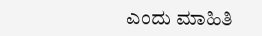ಎಂದು ಮಾಹಿತಿ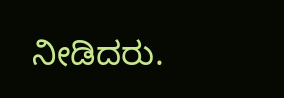ನೀಡಿದರು.